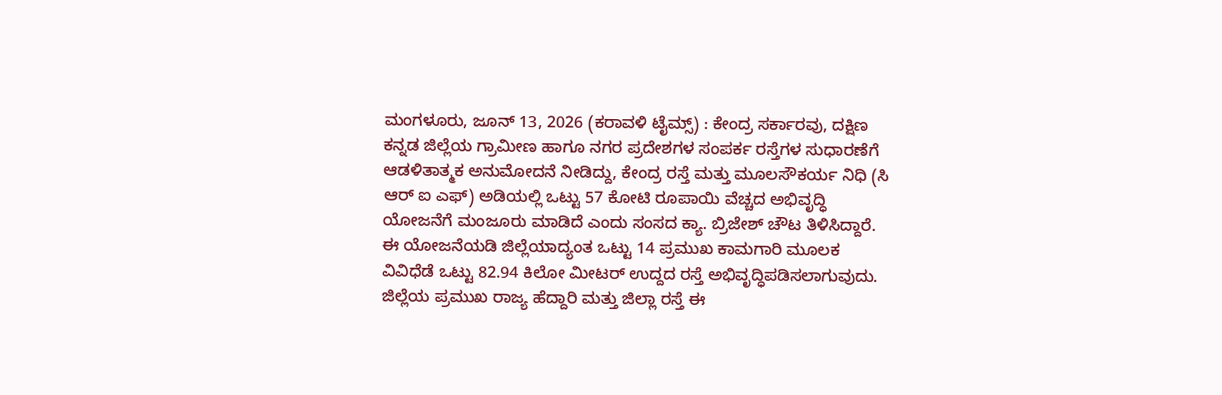ಮಂಗಳೂರು, ಜೂನ್ 13, 2026 (ಕರಾವಳಿ ಟೈಮ್ಸ್) : ಕೇಂದ್ರ ಸರ್ಕಾರವು, ದಕ್ಷಿಣ ಕನ್ನಡ ಜಿಲ್ಲೆಯ ಗ್ರಾಮೀಣ ಹಾಗೂ ನಗರ ಪ್ರದೇಶಗಳ ಸಂಪರ್ಕ ರಸ್ತೆಗಳ ಸುಧಾರಣೆಗೆ ಆಡಳಿತಾತ್ಮಕ ಅನುಮೋದನೆ ನೀಡಿದ್ದು, ಕೇಂದ್ರ ರಸ್ತೆ ಮತ್ತು ಮೂಲಸೌಕರ್ಯ ನಿಧಿ (ಸಿ ಆರ್ ಐ ಎಫ್) ಅಡಿಯಲ್ಲಿ ಒಟ್ಟು 57 ಕೋಟಿ ರೂಪಾಯಿ ವೆಚ್ಚದ ಅಭಿವೃದ್ಧಿ ಯೋಜನೆಗೆ ಮಂಜೂರು ಮಾಡಿದೆ ಎಂದು ಸಂಸದ ಕ್ಯಾ. ಬ್ರಿಜೇಶ್ ಚೌಟ ತಿಳಿಸಿದ್ದಾರೆ.
ಈ ಯೋಜನೆಯಡಿ ಜಿಲ್ಲೆಯಾದ್ಯಂತ ಒಟ್ಟು 14 ಪ್ರಮುಖ ಕಾಮಗಾರಿ ಮೂಲಕ ವಿವಿಧೆಡೆ ಒಟ್ಟು 82.94 ಕಿಲೋ ಮೀಟರ್ ಉದ್ದದ ರಸ್ತೆ ಅಭಿವೃದ್ಧಿಪಡಿಸಲಾಗುವುದು. ಜಿಲ್ಲೆಯ ಪ್ರಮುಖ ರಾಜ್ಯ ಹೆದ್ದಾರಿ ಮತ್ತು ಜಿಲ್ಲಾ ರಸ್ತೆ ಈ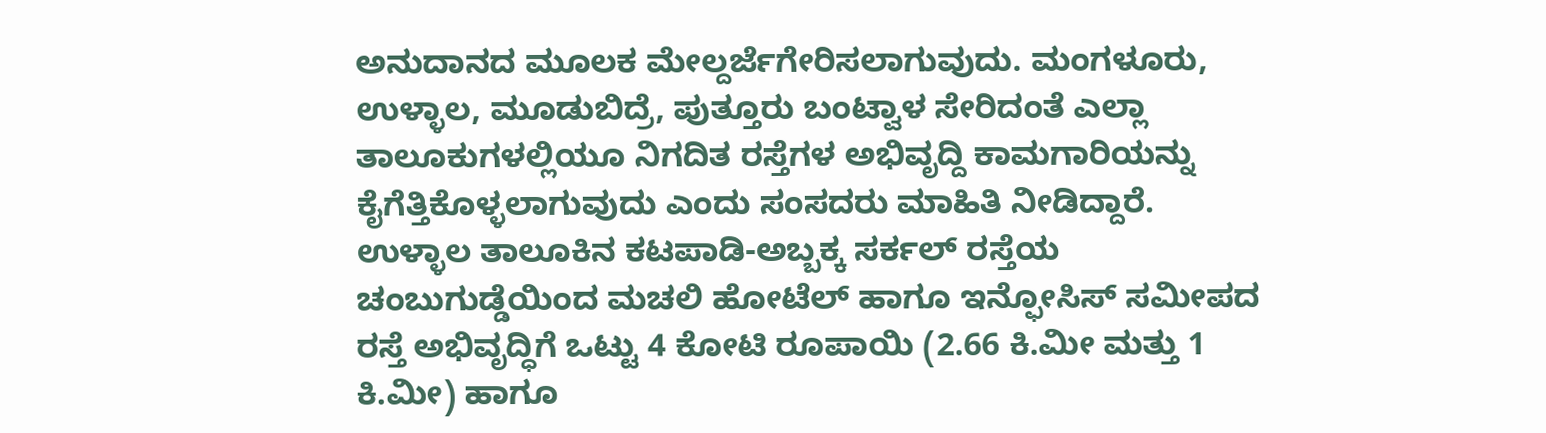ಅನುದಾನದ ಮೂಲಕ ಮೇಲ್ದರ್ಜೆಗೇರಿಸಲಾಗುವುದು. ಮಂಗಳೂರು, ಉಳ್ಳಾಲ, ಮೂಡುಬಿದ್ರೆ, ಪುತ್ತೂರು ಬಂಟ್ವಾಳ ಸೇರಿದಂತೆ ಎಲ್ಲಾ ತಾಲೂಕುಗಳಲ್ಲಿಯೂ ನಿಗದಿತ ರಸ್ತೆಗಳ ಅಭಿವೃದ್ದಿ ಕಾಮಗಾರಿಯನ್ನು ಕೈಗೆತ್ತಿಕೊಳ್ಳಲಾಗುವುದು ಎಂದು ಸಂಸದರು ಮಾಹಿತಿ ನೀಡಿದ್ದಾರೆ.
ಉಳ್ಳಾಲ ತಾಲೂಕಿನ ಕಟಪಾಡಿ-ಅಬ್ಬಕ್ಕ ಸರ್ಕಲ್ ರಸ್ತೆಯ ಚಂಬುಗುಡ್ಡೆಯಿಂದ ಮಚಲಿ ಹೋಟೆಲ್ ಹಾಗೂ ಇನ್ಫೋಸಿಸ್ ಸಮೀಪದ ರಸ್ತೆ ಅಭಿವೃದ್ಧಿಗೆ ಒಟ್ಟು 4 ಕೋಟಿ ರೂಪಾಯಿ (2.66 ಕಿ.ಮೀ ಮತ್ತು 1 ಕಿ.ಮೀ) ಹಾಗೂ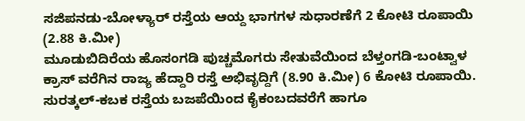ಸಜಿಪನಡು-ಬೋಳ್ಯಾರ್ ರಸ್ತೆಯ ಆಯ್ದ ಭಾಗಗಳ ಸುಧಾರಣೆಗೆ 2 ಕೋಟಿ ರೂಪಾಯಿ (2.88 ಕಿ.ಮೀ)
ಮೂಡುಬಿದಿರೆಯ ಹೊಸಂಗಡಿ ಪುಚ್ಚಮೊಗರು ಸೇತುವೆಯಿಂದ ಬೆಳ್ತಂಗಡಿ-ಬಂಟ್ವಾಳ ಕ್ರಾಸ್ ವರೆಗಿನ ರಾಜ್ಯ ಹೆದ್ದಾರಿ ರಸ್ತೆ ಅಭಿವೃದ್ದಿಗೆ (8.90 ಕಿ.ಮೀ) 6 ಕೋಟಿ ರೂಪಾಯಿ.
ಸುರತ್ಕಲ್-ಕಬಕ ರಸ್ತೆಯ ಬಜಪೆಯಿಂದ ಕೈಕಂಬದವರೆಗೆ ಹಾಗೂ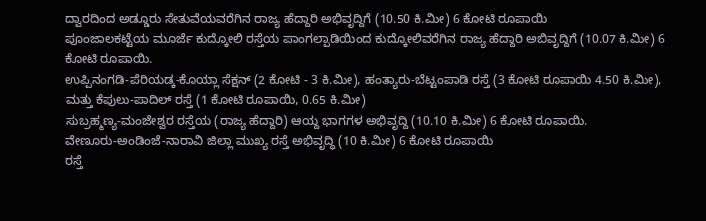ದ್ವಾರದಿಂದ ಅಡ್ಡೂರು ಸೇತುವೆಯವರೆಗಿನ ರಾಜ್ಯ ಹೆದ್ದಾರಿ ಅಭಿವೃದ್ದಿಗೆ (10.50 ಕಿ.ಮೀ) 6 ಕೋಟಿ ರೂಪಾಯಿ
ಪೂಂಜಾಲಕಟ್ಟೆಯ ಮೂರ್ಜೆ ಕುದ್ಕೋಲಿ ರಸ್ತೆಯ ಪಾಂಗಲ್ಪಾಡಿಯಿಂದ ಕುದ್ಕೋಲಿವರೆಗಿನ ರಾಜ್ಯ ಹೆದ್ದಾರಿ ಅಬಿವೃದ್ದಿಗೆ (10.07 ಕಿ.ಮೀ) 6 ಕೋಟಿ ರೂಪಾಯಿ.
ಉಪ್ಪಿನಂಗಡಿ-ಪೆರಿಯಡ್ಕ-ಕೊಯ್ಲಾ ಸೆಕ್ಷನ್ (2 ಕೋಟಿ - 3 ಕಿ.ಮೀ), ಹಂತ್ಯಾರು-ಬೆಟ್ಟಂಪಾಡಿ ರಸ್ತೆ (3 ಕೋಟಿ ರೂಪಾಯಿ 4.50 ಕಿ.ಮೀ), ಮತ್ತು ಕೆಪುಲು-ಪಾದಿಲ್ ರಸ್ತೆ (1 ಕೋಟಿ ರೂಪಾಯಿ, 0.65 ಕಿ.ಮೀ)
ಸುಬ್ರಹ್ಮಣ್ಯ-ಮಂಜೇಶ್ವರ ರಸ್ತೆಯ (ರಾಜ್ಯ ಹೆದ್ದಾರಿ) ಆಯ್ದ ಭಾಗಗಳ ಅಭಿವೃದ್ದಿ (10.10 ಕಿ.ಮೀ) 6 ಕೋಟಿ ರೂಪಾಯಿ.
ವೇಣೂರು-ಅಂಡಿಂಜೆ-ನಾರಾವಿ ಜಿಲ್ಲಾ ಮುಖ್ಯ ರಸ್ತೆ ಅಭಿವೃದ್ಧಿ (10 ಕಿ.ಮೀ) 6 ಕೋಟಿ ರೂಪಾಯಿ
ರಸ್ತೆ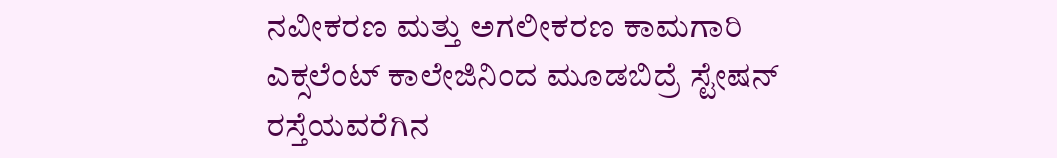ನವೀಕರಣ ಮತ್ತು ಅಗಲೀಕರಣ ಕಾಮಗಾರಿ
ಎಕ್ಸಲೆಂಟ್ ಕಾಲೇಜಿನಿಂದ ಮೂಡಬಿದ್ರೆ ಸ್ಟೇಷನ್ ರಸ್ತೆಯವರೆಗಿನ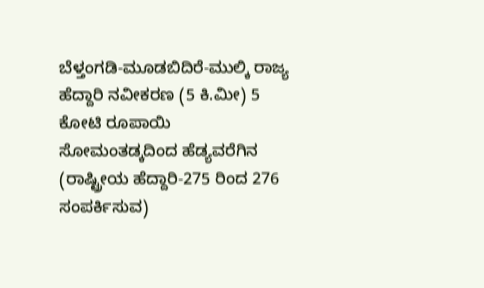ಬೆಳ್ತಂಗಡಿ-ಮೂಡಬಿದಿರೆ-ಮುಲ್ಕಿ ರಾಜ್ಯ ಹೆದ್ದಾರಿ ನವೀಕರಣ (5 ಕಿ.ಮೀ) 5 ಕೋಟಿ ರೂಪಾಯಿ
ಸೋಮಂತಡ್ಕದಿಂದ ಹೆಡ್ಯವರೆಗಿನ (ರಾಷ್ಟ್ರೀಯ ಹೆದ್ದಾರಿ-275 ರಿಂದ 276 ಸಂಪರ್ಕಿಸುವ)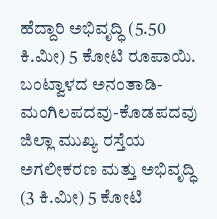ಹೆದ್ದಾರಿ ಅಭಿವೃದ್ಧಿ (5.50 ಕಿ.ಮೀ) 5 ಕೋಟಿ ರೂಪಾಯಿ.
ಬಂಟ್ವಾಳದ ಅನಂತಾಡಿ-ಮಂಗಿಲಪದವು-ಕೊಡಪದವು ಜಿಲ್ಲಾ ಮುಖ್ಯ ರಸ್ತೆಯ ಅಗಲೀಕರಣ ಮತ್ತು ಅಭಿವೃದ್ಧಿ (3 ಕಿ.ಮೀ) 5 ಕೋಟಿ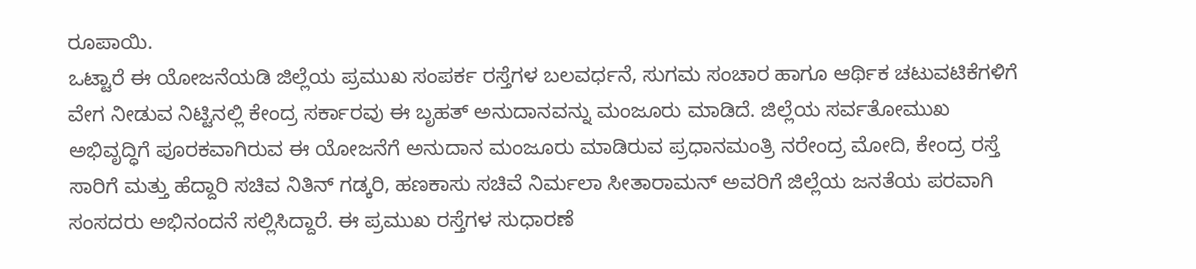ರೂಪಾಯಿ.
ಒಟ್ಟಾರೆ ಈ ಯೋಜನೆಯಡಿ ಜಿಲ್ಲೆಯ ಪ್ರಮುಖ ಸಂಪರ್ಕ ರಸ್ತೆಗಳ ಬಲವರ್ಧನೆ, ಸುಗಮ ಸಂಚಾರ ಹಾಗೂ ಆರ್ಥಿಕ ಚಟುವಟಿಕೆಗಳಿಗೆ ವೇಗ ನೀಡುವ ನಿಟ್ಟಿನಲ್ಲಿ ಕೇಂದ್ರ ಸರ್ಕಾರವು ಈ ಬೃಹತ್ ಅನುದಾನವನ್ನು ಮಂಜೂರು ಮಾಡಿದೆ. ಜಿಲ್ಲೆಯ ಸರ್ವತೋಮುಖ ಅಭಿವೃದ್ಧಿಗೆ ಪೂರಕವಾಗಿರುವ ಈ ಯೋಜನೆಗೆ ಅನುದಾನ ಮಂಜೂರು ಮಾಡಿರುವ ಪ್ರಧಾನಮಂತ್ರಿ ನರೇಂದ್ರ ಮೋದಿ, ಕೇಂದ್ರ ರಸ್ತೆ ಸಾರಿಗೆ ಮತ್ತು ಹೆದ್ದಾರಿ ಸಚಿವ ನಿತಿನ್ ಗಡ್ಕರಿ, ಹಣಕಾಸು ಸಚಿವೆ ನಿರ್ಮಲಾ ಸೀತಾರಾಮನ್ ಅವರಿಗೆ ಜಿಲ್ಲೆಯ ಜನತೆಯ ಪರವಾಗಿ ಸಂಸದರು ಅಭಿನಂದನೆ ಸಲ್ಲಿಸಿದ್ದಾರೆ. ಈ ಪ್ರಮುಖ ರಸ್ತೆಗಳ ಸುಧಾರಣೆ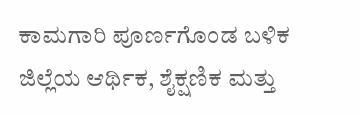ಕಾಮಗಾರಿ ಪೂರ್ಣಗೊಂಡ ಬಳಿಕ ಜಿಲ್ಲೆಯ ಆರ್ಥಿಕ, ಶೈಕ್ಷಣಿಕ ಮತ್ತು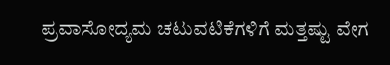ಪ್ರವಾಸೋದ್ಯಮ ಚಟುವಟಿಕೆಗಳಿಗೆ ಮತ್ತಷ್ಟು ವೇಗ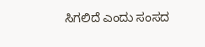ಸಿಗಲಿದೆ ಎಂದು ಸಂಸದ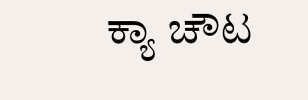ಕ್ಯಾ ಚೌಟ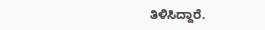ತಿಳಿಸಿದ್ದಾರೆ.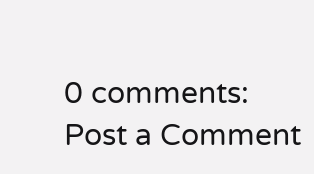0 comments:
Post a Comment